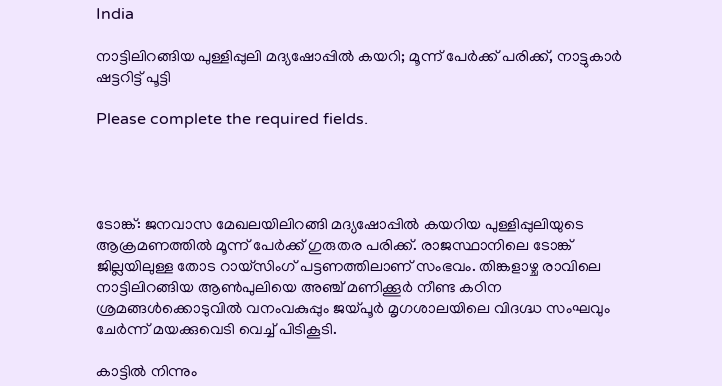India

നാട്ടിലിറങ്ങിയ പുള്ളിപ്പുലി മദ്യഷോപ്പിൽ കയറി; മൂന്ന് പേർക്ക് പരിക്ക്, നാട്ടുകാർ ഷട്ടറിട്ട് പൂട്ടി

Please complete the required fields.




ടോങ്ക്: ജനവാസ മേഖലയിലിറങ്ങി മദ്യഷോപ്പിൽ കയറിയ പുള്ളിപ്പുലിയുടെ ആക്രമണത്തിൽ മൂന്ന് പേർക്ക് ഗുരുതര പരിക്ക്. രാജസ്ഥാനിലെ ടോങ്ക് ജില്ലയിലുള്ള തോട റായ്‌സിംഗ് പട്ടണത്തിലാണ് സംഭവം. തിങ്കളാഴ്ച രാവിലെ നാട്ടിലിറങ്ങിയ ആൺപുലിയെ അഞ്ച് മണിക്കൂർ നീണ്ട കഠിന ശ്രമങ്ങൾക്കൊടുവിൽ വനംവകുപ്പും ജയ്പൂർ മൃഗശാലയിലെ വിദഗ്ദ്ധ സംഘവും ചേർന്ന് മയക്കുവെടി വെച്ച് പിടികൂടി.

കാട്ടിൽ നിന്നും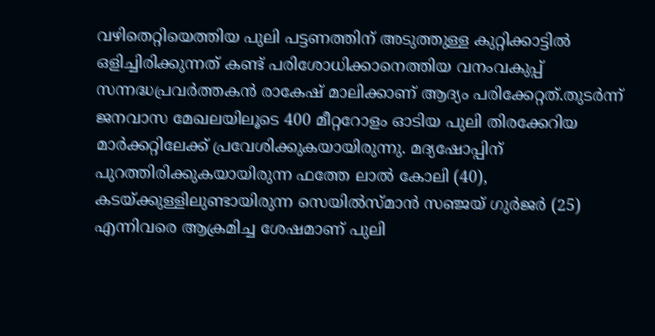വഴിതെറ്റിയെത്തിയ പുലി പട്ടണത്തിന് അടുത്തുള്ള കുറ്റിക്കാട്ടിൽ ഒളിച്ചിരിക്കുന്നത് കണ്ട് പരിശോധിക്കാനെത്തിയ വനംവകുപ്പ് സന്നദ്ധപ്രവർത്തകൻ രാകേഷ് മാലിക്കാണ് ആദ്യം പരിക്കേറ്റത്.തുടർന്ന് ജനവാസ മേഖലയിലൂടെ 400 മീറ്ററോളം ഓടിയ പുലി തിരക്കേറിയ മാർക്കറ്റിലേക്ക് പ്രവേശിക്കുകയായിരുന്നു. മദ്യഷോപ്പിന് പുറത്തിരിക്കുകയായിരുന്ന ഫത്തേ ലാൽ കോലി (40), കടയ്ക്കുള്ളിലുണ്ടായിരുന്ന സെയിൽസ്മാൻ സഞ്ജയ് ഗുർജർ (25) എന്നിവരെ ആക്രമിച്ച ശേഷമാണ് പുലി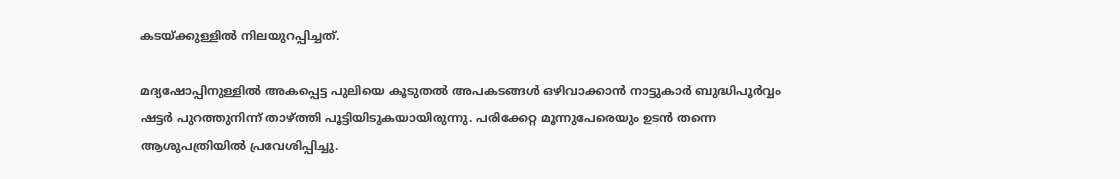കടയ്ക്കുള്ളിൽ നിലയുറപ്പിച്ചത്.

മദ്യഷോപ്പിനുള്ളിൽ അകപ്പെട്ട പുലിയെ കൂടുതൽ അപകടങ്ങൾ ഒഴിവാക്കാൻ നാട്ടുകാർ ബുദ്ധിപൂർവ്വം ഷട്ടർ പുറത്തുനിന്ന് താഴ്ത്തി പൂട്ടിയിടുകയായിരുന്നു. പരിക്കേറ്റ മൂന്നുപേരെയും ഉടൻ തന്നെ ആശുപത്രിയിൽ പ്രവേശിപ്പിച്ചു.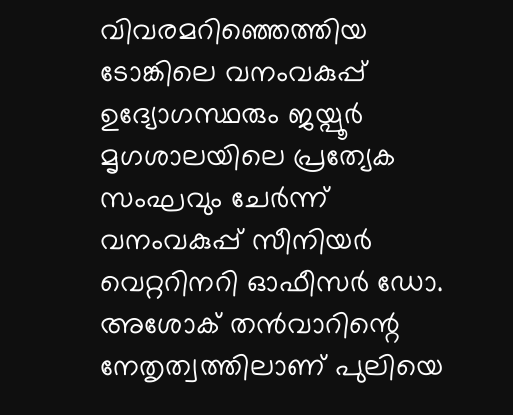വിവരമറിഞ്ഞെത്തിയ ടോങ്കിലെ വനംവകുപ്പ് ഉദ്യോഗസ്ഥരും ജയ്പൂർ മൃഗശാലയിലെ പ്രത്യേക സംഘവും ചേർന്ന് വനംവകുപ്പ് സീനിയർ വെറ്ററിനറി ഓഫീസർ ഡോ. അശോക് തൻവാറിന്റെ നേതൃത്വത്തിലാണ് പുലിയെ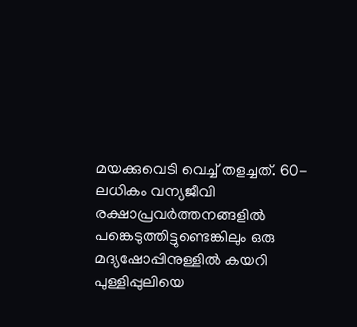മയക്കുവെടി വെച്ച് തളച്ചത്. 60-ലധികം വന്യജീവി രക്ഷാപ്രവർത്തനങ്ങളിൽ പങ്കെടുത്തിട്ടുണ്ടെങ്കിലും ഒരു മദ്യഷോപ്പിനുള്ളിൽ കയറി പുള്ളിപ്പുലിയെ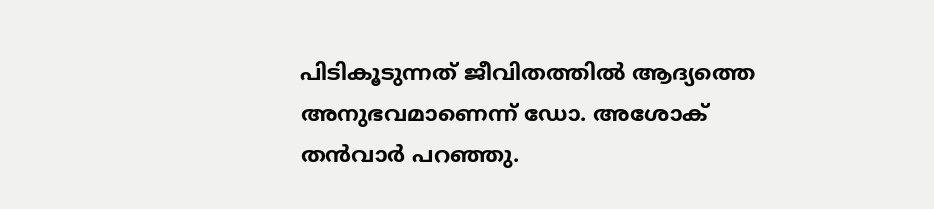പിടികൂടുന്നത് ജീവിതത്തിൽ ആദ്യത്തെ അനുഭവമാണെന്ന് ഡോ. അശോക് തൻവാർ പറഞ്ഞു.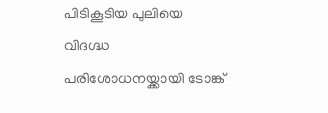പിടികൂടിയ പുലിയെ വിദഗ്ദ്ധ പരിശോധനയ്ക്കായി ടോങ്ക്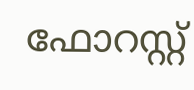ഫോറസ്റ്റ്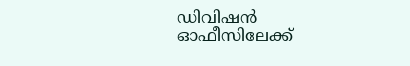ഡിവിഷൻ ഓഫീസിലേക്ക്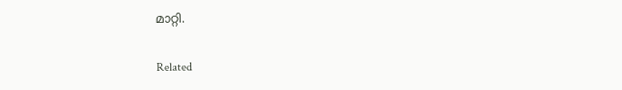മാറ്റി.

Related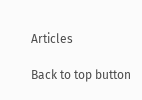Articles

Back to top button